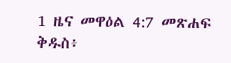1 ዜና መዋዕል 4:7 መጽሐፍ ቅዱስ፥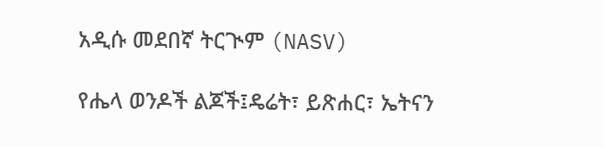አዲሱ መደበኛ ትርጒም (NASV)

የሔላ ወንዶች ልጆች፤ዴሬት፣ ይጽሐር፣ ኤትናን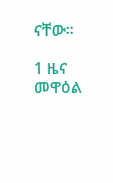ናቸው።

1 ዜና መዋዕል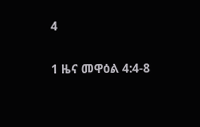4

1 ዜና መዋዕል 4:4-8